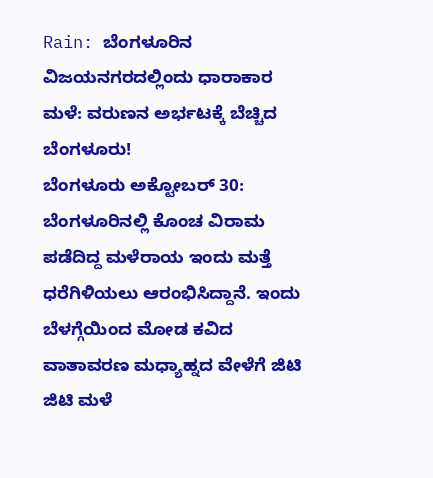Rain: ಬೆಂಗಳೂರಿನ ವಿಜಯನಗರದಲ್ಲಿಂದು ಧಾರಾಕಾರ ಮಳೆ: ವರುಣನ ಅರ್ಭಟಕ್ಕೆ ಬೆಚ್ಚಿದ ಬೆಂಗಳೂರು!
ಬೆಂಗಳೂರು ಅಕ್ಟೋಬರ್ 30: ಬೆಂಗಳೂರಿನಲ್ಲಿ ಕೊಂಚ ವಿರಾಮ ಪಡೆದಿದ್ದ ಮಳೆರಾಯ ಇಂದು ಮತ್ತೆ ಧರೆಗಿಳಿಯಲು ಆರಂಭಿಸಿದ್ದಾನೆ. ಇಂದು ಬೆಳಗ್ಗೆಯಿಂದ ಮೋಡ ಕವಿದ ವಾತಾವರಣ ಮಧ್ಯಾಹ್ನದ ವೇಳೆಗೆ ಜಿಟಿ ಜಿಟಿ ಮಳೆ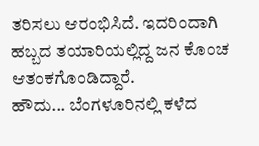ತರಿಸಲು ಆರಂಭಿಸಿದೆ. ಇದರಿಂದಾಗಿ ಹಬ್ಬದ ತಯಾರಿಯಲ್ಲಿದ್ದ ಜನ ಕೊಂಚ ಆತಂಕಗೊಂಡಿದ್ದಾರೆ.
ಹೌದು... ಬೆಂಗಳೂರಿನಲ್ಲಿ ಕಳೆದ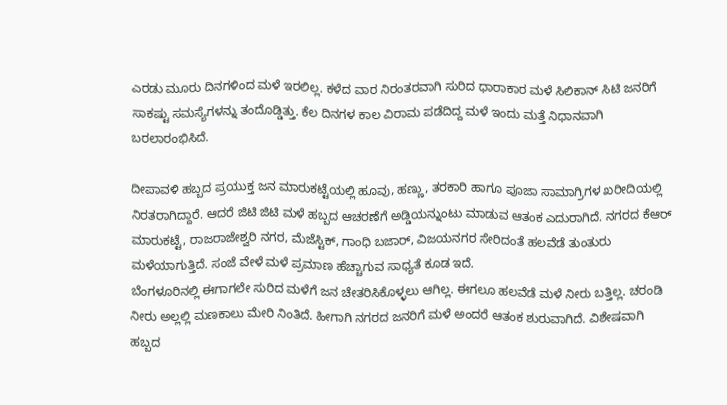ಎರಡು ಮೂರು ದಿನಗಳಿಂದ ಮಳೆ ಇರಲಿಲ್ಲ. ಕಳೆದ ವಾರ ನಿರಂತರವಾಗಿ ಸುರಿದ ಧಾರಾಕಾರ ಮಳೆ ಸಿಲಿಕಾನ್ ಸಿಟಿ ಜನರಿಗೆ ಸಾಕಷ್ಟು ಸಮಸ್ಯೆಗಳನ್ನು ತಂದೊಡ್ಡಿತ್ತು. ಕೆಲ ದಿನಗಳ ಕಾಲ ವಿರಾಮ ಪಡೆದಿದ್ದ ಮಳೆ ಇಂದು ಮತ್ತೆ ನಿಧಾನವಾಗಿ ಬರಲಾರಂಭಿಸಿದೆ.

ದೀಪಾವಳಿ ಹಬ್ಬದ ಪ್ರಯುಕ್ತ ಜನ ಮಾರುಕಟ್ಟೆಯಲ್ಲಿ ಹೂವು, ಹಣ್ಣು, ತರಕಾರಿ ಹಾಗೂ ಪೂಜಾ ಸಾಮಾಗ್ರಿಗಳ ಖರೀದಿಯಲ್ಲಿ ನಿರತರಾಗಿದ್ದಾರೆ. ಆದರೆ ಜಿಟಿ ಜಿಟಿ ಮಳೆ ಹಬ್ಬದ ಆಚರಣೆಗೆ ಅಡ್ಡಿಯನ್ನುಂಟು ಮಾಡುವ ಆತಂಕ ಎದುರಾಗಿದೆ. ನಗರದ ಕೆಆರ್ ಮಾರುಕಟ್ಟೆ, ರಾಜರಾಜೇಶ್ವರಿ ನಗರ, ಮೆಜೆಸ್ಟಿಕ್, ಗಾಂಧಿ ಬಜಾರ್, ವಿಜಯನಗರ ಸೇರಿದಂತೆ ಹಲವೆಡೆ ತುಂತುರು ಮಳೆಯಾಗುತ್ತಿದೆ. ಸಂಜೆ ವೇಳೆ ಮಳೆ ಪ್ರಮಾಣ ಹೆಚ್ಚಾಗುವ ಸಾಧ್ಯತೆ ಕೂಡ ಇದೆ.
ಬೆಂಗಳೂರಿನಲ್ಲಿ ಈಗಾಗಲೇ ಸುರಿದ ಮಳೆಗೆ ಜನ ಚೇತರಿಸಿಕೊಳ್ಳಲು ಆಗಿಲ್ಲ. ಈಗಲೂ ಹಲವೆಡೆ ಮಳೆ ನೀರು ಬತ್ತಿಲ್ಲ. ಚರಂಡಿ ನೀರು ಅಲ್ಲಲ್ಲಿ ಮಣಕಾಲು ಮೇರಿ ನಿಂತಿದೆ. ಹೀಗಾಗಿ ನಗರದ ಜನರಿಗೆ ಮಳೆ ಅಂದರೆ ಆತಂಕ ಶುರುವಾಗಿದೆ. ವಿಶೇಷವಾಗಿ ಹಬ್ಬದ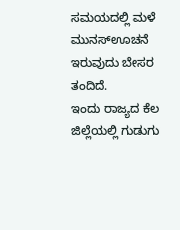ಸಮಯದಲ್ಲಿ ಮಳೆ ಮುನಸ್ಊಚನೆ ಇರುವುದು ಬೇಸರ ತಂದಿದೆ.
ಇಂದು ರಾಜ್ಯದ ಕೆಲ ಜಿಲ್ಲೆಯಲ್ಲಿ ಗುಡುಗು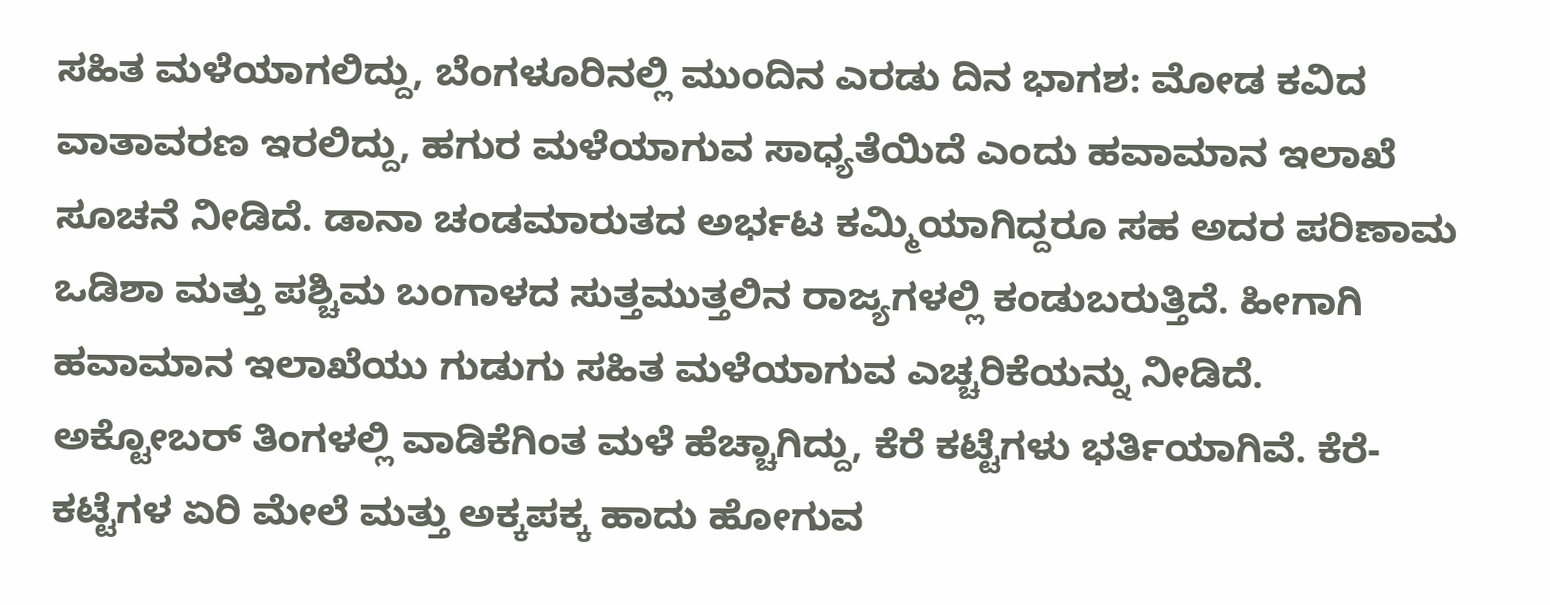ಸಹಿತ ಮಳೆಯಾಗಲಿದ್ದು, ಬೆಂಗಳೂರಿನಲ್ಲಿ ಮುಂದಿನ ಎರಡು ದಿನ ಭಾಗಶ: ಮೋಡ ಕವಿದ ವಾತಾವರಣ ಇರಲಿದ್ದು, ಹಗುರ ಮಳೆಯಾಗುವ ಸಾಧ್ಯತೆಯಿದೆ ಎಂದು ಹವಾಮಾನ ಇಲಾಖೆ ಸೂಚನೆ ನೀಡಿದೆ. ಡಾನಾ ಚಂಡಮಾರುತದ ಅರ್ಭಟ ಕಮ್ಮಿಯಾಗಿದ್ದರೂ ಸಹ ಅದರ ಪರಿಣಾಮ ಒಡಿಶಾ ಮತ್ತು ಪಶ್ಚಿಮ ಬಂಗಾಳದ ಸುತ್ತಮುತ್ತಲಿನ ರಾಜ್ಯಗಳಲ್ಲಿ ಕಂಡುಬರುತ್ತಿದೆ. ಹೀಗಾಗಿ ಹವಾಮಾನ ಇಲಾಖೆಯು ಗುಡುಗು ಸಹಿತ ಮಳೆಯಾಗುವ ಎಚ್ಚರಿಕೆಯನ್ನು ನೀಡಿದೆ.
ಅಕ್ಟೋಬರ್ ತಿಂಗಳಲ್ಲಿ ವಾಡಿಕೆಗಿಂತ ಮಳೆ ಹೆಚ್ಚಾಗಿದ್ದು, ಕೆರೆ ಕಟ್ಟೆಗಳು ಭರ್ತಿಯಾಗಿವೆ. ಕೆರೆ-ಕಟ್ಟೆಗಳ ಏರಿ ಮೇಲೆ ಮತ್ತು ಅಕ್ಕಪಕ್ಕ ಹಾದು ಹೋಗುವ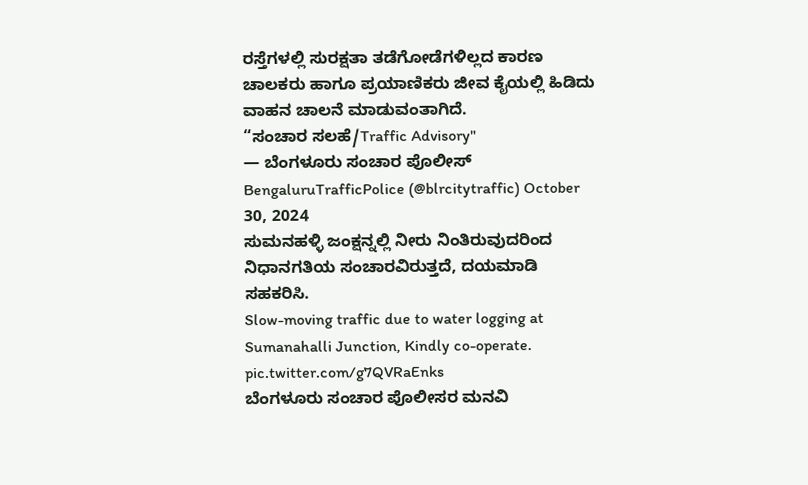ರಸ್ತೆಗಳಲ್ಲಿ ಸುರಕ್ಷತಾ ತಡೆಗೋಡೆಗಳಿಲ್ಲದ ಕಾರಣ ಚಾಲಕರು ಹಾಗೂ ಪ್ರಯಾಣಿಕರು ಜೀವ ಕೈಯಲ್ಲಿ ಹಿಡಿದು ವಾಹನ ಚಾಲನೆ ಮಾಡುವಂತಾಗಿದೆ.
“ಸಂಚಾರ ಸಲಹೆ/Traffic Advisory"
— ಬೆಂಗಳೂರು ಸಂಚಾರ ಪೊಲೀಸ್ BengaluruTrafficPolice (@blrcitytraffic) October 30, 2024
ಸುಮನಹಳ್ಳಿ ಜಂಕ್ಷನ್ನಲ್ಲಿ ನೀರು ನಿಂತಿರುವುದರಿಂದ ನಿಧಾನಗತಿಯ ಸಂಚಾರವಿರುತ್ತದೆ, ದಯಮಾಡಿ ಸಹಕರಿಸಿ.
Slow-moving traffic due to water logging at Sumanahalli Junction, Kindly co-operate. pic.twitter.com/g7QVRaEnks
ಬೆಂಗಳೂರು ಸಂಚಾರ ಪೊಲೀಸರ ಮನವಿ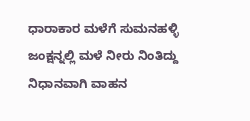ಧಾರಾಕಾರ ಮಳೆಗೆ ಸುಮನಹಳ್ಳಿ ಜಂಕ್ಷನ್ನಲ್ಲಿ ಮಳೆ ನೀರು ನಿಂತಿದ್ದು ನಿಧಾನವಾಗಿ ವಾಹನ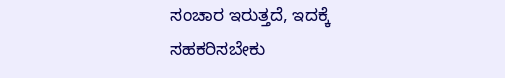ಸಂಚಾರ ಇರುತ್ತದೆ, ಇದಕ್ಕೆ ಸಹಕರಿಸಬೇಕು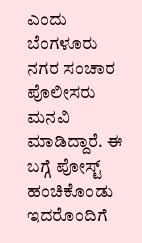ಎಂದು ಬೆಂಗಳೂರು ನಗರ ಸಂಚಾರ ಪೊಲೀಸರು ಮನವಿ ಮಾಡಿದ್ದಾರೆ. ಈ ಬಗ್ಗೆ ಪೋಸ್ಟ್ ಹಂಚಿಕೊಂಡು ಇದರೊಂದಿಗೆ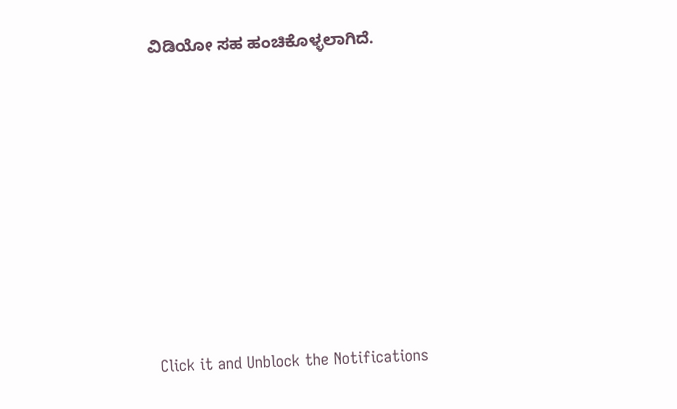ವಿಡಿಯೋ ಸಹ ಹಂಚಿಕೊಳ್ಳಲಾಗಿದೆ.












Click it and Unblock the Notifications